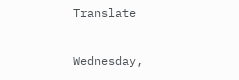Translate

Wednesday,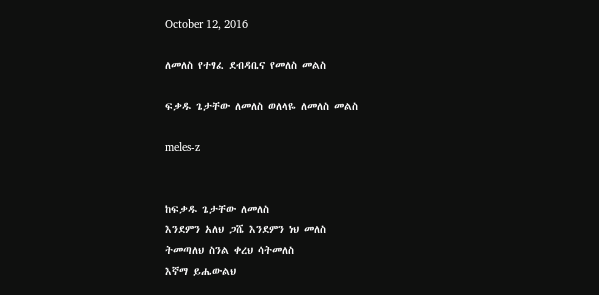October 12, 2016

ለመለስ የተፃፈ ደብዳቤና የመለስ መልስ

ፍቃዱ ጌታቸው ለመለስ ወለላዬ ለመለስ መልስ

meles-z


ከፍቃዱ ጌታቸው ለመለስ
እንደምን አለህ ጋሼ እንደምን ነህ መለስ
ትመጣለህ ስንል ቀረህ ሳትመለስ
እኛማ ይሔውልህ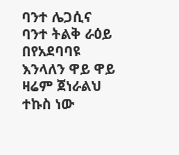ባንተ ሌጋሲና ባንተ ትልቅ ራዕይ
በየአደባባዩ እንላለን ዋይ ዋይ
ዛሬም ጀነራልህ ተኩስ ነው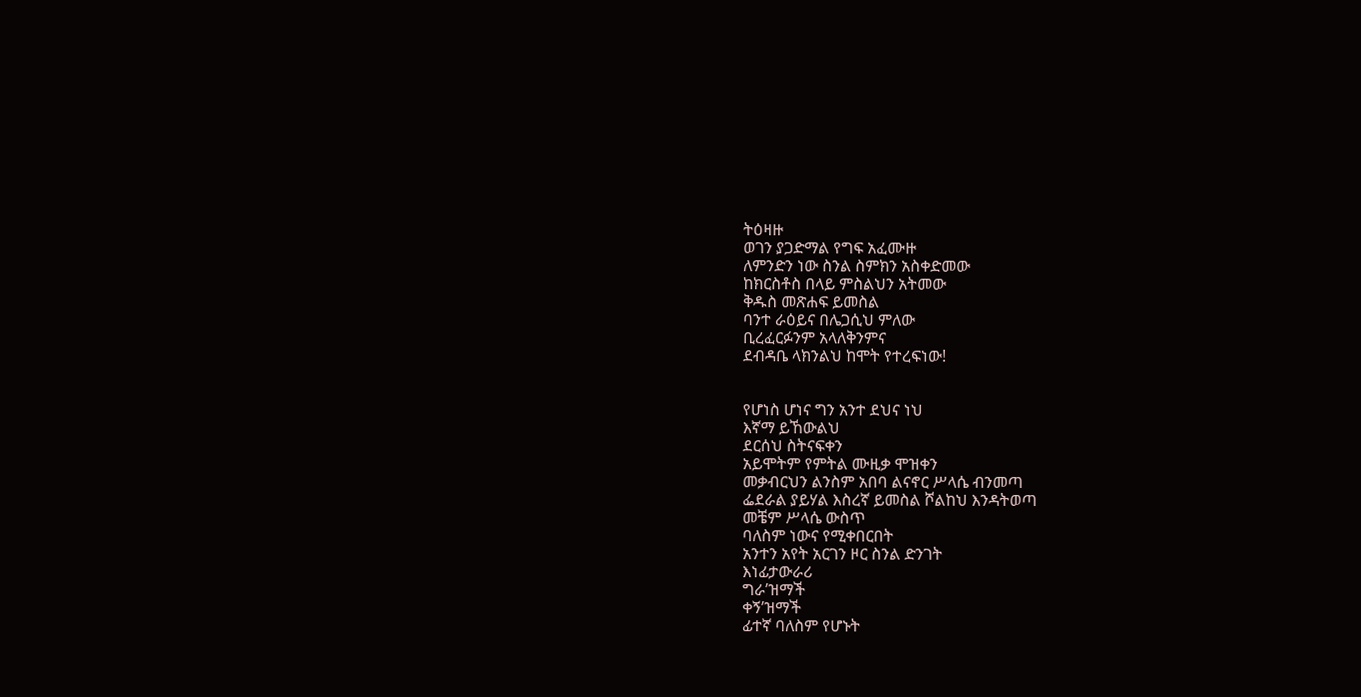ትዕዛዙ
ወገን ያጋድማል የግፍ አፈሙዙ
ለምንድን ነው ስንል ስምክን አስቀድመው
ከክርስቶስ በላይ ምስልህን አትመው
ቅዱስ መጽሐፍ ይመስል
ባንተ ራዕይና በሌጋሲህ ምለው
ቢረፈርፉንም አላለቅንምና
ደብዳቤ ላክንልህ ከሞት የተረፍነው!


የሆነስ ሆነና ግን አንተ ደህና ነህ
እኛማ ይኸውልህ
ደርሰህ ስትናፍቀን
አይሞትም የምትል ሙዚቃ ሞዝቀን
መቃብርህን ልንስም አበባ ልናኖር ሥላሴ ብንመጣ
ፌደራል ያይሃል እስረኛ ይመስል ሾልከህ እንዳትወጣ
መቼም ሥላሴ ውስጥ
ባለስም ነውና የሚቀበርበት
አንተን አየት አርገን ዞር ስንል ድንገት
እነፊታውራሪ
ግራ’ዝማች
ቀኝ’ዝማች
ፊተኛ ባለስም የሆኑት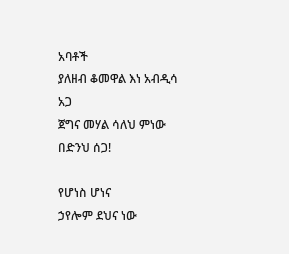አባቶች
ያለዘብ ቆመዋል እነ አብዲሳ አጋ
ጀግና መሃል ሳለህ ምነው በድንህ ሰጋ!

የሆነስ ሆነና
ኃየሎም ደህና ነው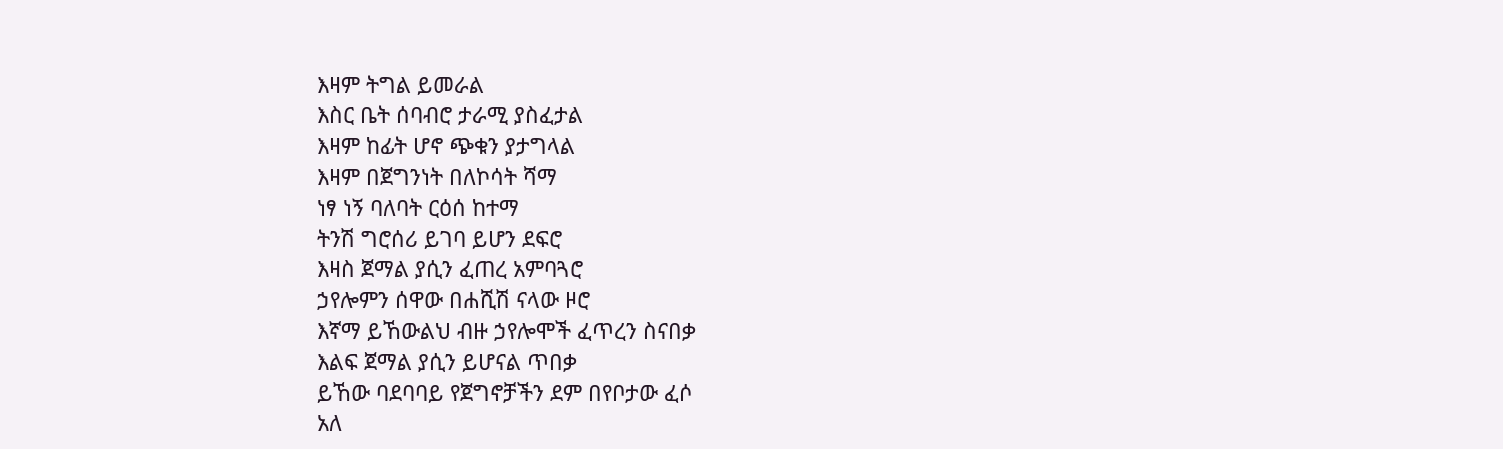እዛም ትግል ይመራል
እስር ቤት ሰባብሮ ታራሚ ያስፈታል
እዛም ከፊት ሆኖ ጭቁን ያታግላል
እዛም በጀግንነት በለኮሳት ሻማ
ነፃ ነኝ ባለባት ርዕሰ ከተማ
ትንሽ ግሮሰሪ ይገባ ይሆን ደፍሮ
እዛስ ጀማል ያሲን ፈጠረ አምባጓሮ
ኃየሎምን ሰዋው በሐሺሽ ናላው ዞሮ
እኛማ ይኸውልህ ብዙ ኃየሎሞች ፈጥረን ስናበቃ
እልፍ ጀማል ያሲን ይሆናል ጥበቃ
ይኸው ባደባባይ የጀግኖቻችን ደም በየቦታው ፈሶ
አለ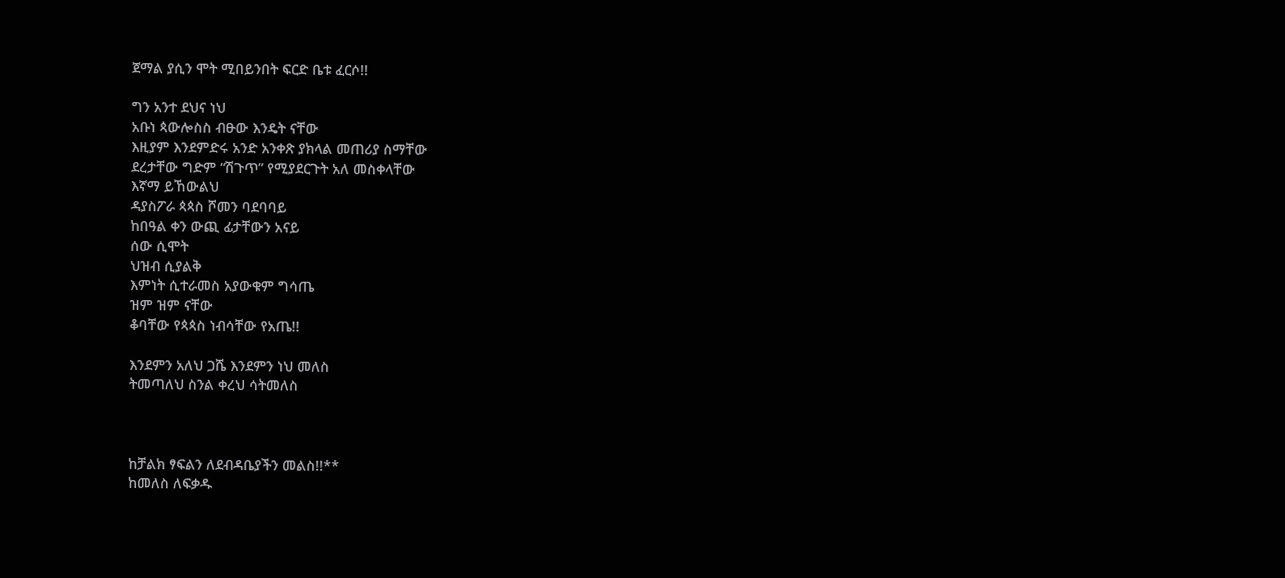ጀማል ያሲን ሞት ሚበይንበት ፍርድ ቤቱ ፈርሶ!!

ግን አንተ ደህና ነህ
አቡነ ጳውሎስስ ብፁው እንዴት ናቸው
እዚያም እንደምድሩ አንድ አንቀጽ ያክላል መጠሪያ ስማቸው
ደረታቸው ግድም “ሽጉጥ” የሚያደርጉት አለ መስቀላቸው
እኛማ ይኸውልህ
ዳያስፖራ ጳጳስ ሾመን ባደባባይ
ከበዓል ቀን ውጪ ፊታቸውን አናይ
ሰው ሲሞት
ህዝብ ሲያልቅ
እምነት ሲተራመስ አያውቁም ግሳጤ
ዝም ዝም ናቸው
ቆባቸው የጳጳስ ነብሳቸው የአጤ!!

እንደምን አለህ ጋሼ እንደምን ነህ መለስ
ትመጣለህ ስንል ቀረህ ሳትመለስ



ከቻልክ ፃፍልን ለደብዳቤያችን መልስ!!**
ከመለስ ለፍቃዱ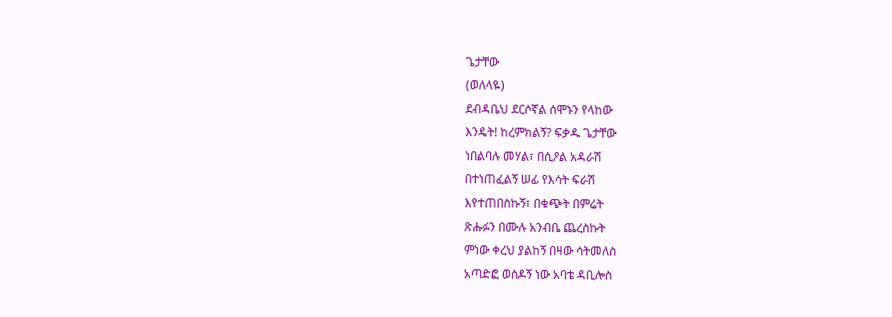ጌታቸው
(ወለላዬ)
ደብዳቤህ ደርሶኛል ሰሞኑን የላከው
እንዴት! ከረምክልኝ? ፍቃዱ ጌታቸው
ነበልባሉ መሃል፣ በሲዖል አዳራሽ
በተነጠፈልኝ ሠፊ የእሳት ፍራሽ
እየተጠበስኩኝ፣ በቁጭት በምሬት
ጽሑፉን በሙሉ አንብቤ ጨረስኩት
ምነው ቀረህ ያልከኝ በዛው ሳትመለስ
አጣድፎ ወስዶኝ ነው አባቴ ዳቢሎስ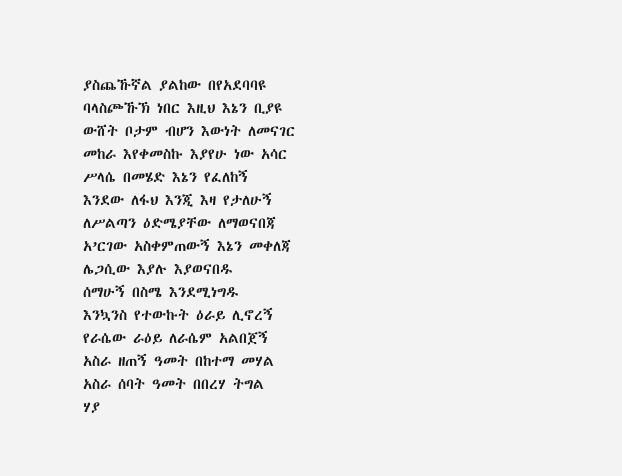ያስጨኹኛል ያልከው በየአደባባዩ
ባላስጮኹኽ ነበር እዚህ እኔን ቢያዩ
ውሸት ቦታም ብሆን እውነት ለመናገር
መከራ እየቀመስኩ እያየሁ ነው አሳር
ሥላሴ በመሄድ እኔን የፈለከኝ
እንደው ለፋህ እንጂ እዛ የታለሁኝ
ለሥልጣን ዕድሜያቸው ለማወናበጃ
አ’ርገው አስቀምጠውኝ እኔን መቀለጃ
ሌጋሲው እያሉ እያወናበዱ
ሰማሁኝ በስሜ እንደሚነግዱ
እንኳንስ የተውኩት ዕራይ ሊኖረኝ
የራሴው ራዕይ ለራሴም አልበጀኝ
አስራ ዘጠኝ ዓመት በከተማ መሃል
አስራ ሰባት ዓመት በበረሃ ትግል
ሃያ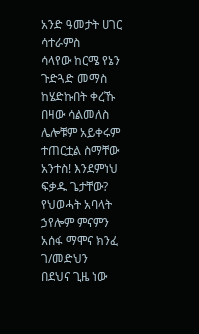አንድ ዓመታት ሀገር ሳተራምስ
ሳላየው ከርሜ የኔን ጉድጓድ መማስ
ከሄድኩበት ቀረኹ በዛው ሳልመለስ
ሌሎቹም አይቀሩም ተጠርቷል ስማቸው
አንተስ! እንደምነህ ፍቃዱ ጌታቸው?
የህወሓት አባላት ኃየሎም ምናምን
አሰፋ ማሞና ክንፈ ገ/መድህን
በደህና ጊዜ ነው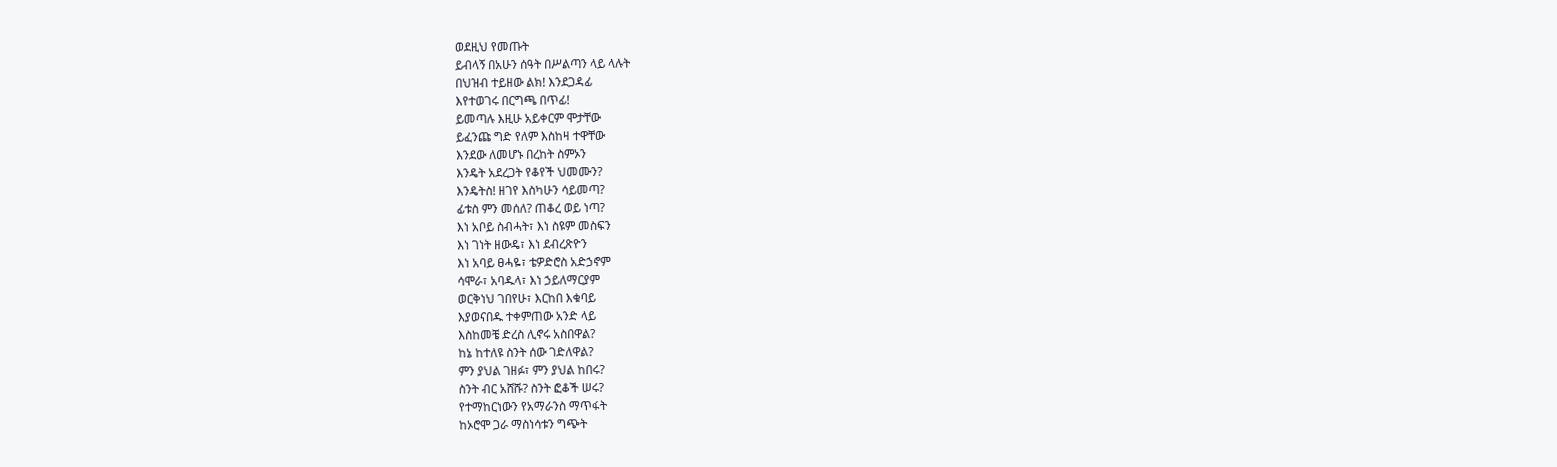ወደዚህ የመጡት
ይብላኝ በአሁን ሰዓት በሥልጣን ላይ ላሉት
በህዝብ ተይዘው ልክ! እንደጋዳፊ
እየተወገሩ በርግጫ በጥፊ!
ይመጣሉ እዚሁ አይቀርም ሞታቸው
ይፈንጩ ግድ የለም እስከዛ ተዋቸው
እንደው ለመሆኑ በረከት ስምኦን
እንዴት አደረጋት የቆየች ህመሙን?
እንዴትስ! ዘገየ እስካሁን ሳይመጣ?
ፊቱስ ምን መሰለ? ጠቆረ ወይ ነጣ?
እነ አቦይ ስብሓት፣ እነ ስዩም መስፍን
እነ ገነት ዘውዴ፣ እነ ደብረጽዮን
እነ አባይ ፀሓዬ፣ ቴዎድሮስ አድኃኖም
ሳሞራ፣ አባዱላ፣ እነ ኃይለማርያም
ወርቅነህ ገበየሁ፣ እርከበ እቁባይ
እያወናበዱ ተቀምጠው አንድ ላይ
እስከመቼ ድረስ ሊኖሩ አስበዋል?
ከኔ ከተለዩ ስንት ሰው ገድለዋል?
ምን ያህል ገዘፉ፣ ምን ያህል ከበሩ?
ስንት ብር አሸሹ? ስንት ፎቆች ሠሩ?
የተማከርነውን የአማራንስ ማጥፋት
ከኦሮሞ ጋራ ማስነሳቱን ግጭት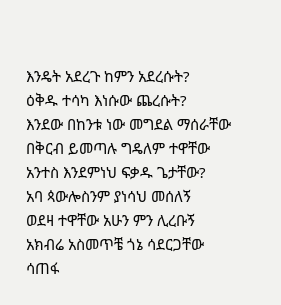እንዴት አደረጉ ከምን አደረሱት?
ዕቅዱ ተሳካ እነሱው ጨረሱት?
እንደው በከንቱ ነው መግደል ማሰራቸው
በቅርብ ይመጣሉ ግዴለም ተዋቸው
አንተስ እንደምነህ ፍቃዱ ጌታቸው?
አባ ጳውሎስንም ያነሳህ መሰለኝ
ወደዛ ተዋቸው አሁን ምን ሊረቡኝ
አክብሬ አስመጥቼ ጎኔ ሳደርጋቸው
ሳጠፋ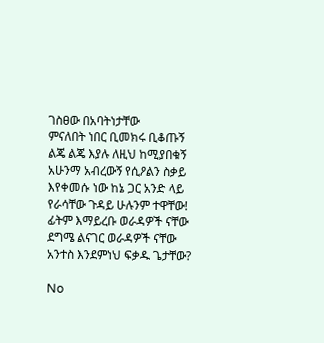ገስፀው በአባትነታቸው
ምናለበት ነበር ቢመክሩ ቢቆጡኝ
ልጄ ልጄ እያሉ ለዚህ ከሚያበቁኝ
አሁንማ አብረውኝ የሲዖልን ስቃይ
እየቀመሱ ነው ከኔ ጋር አንድ ላይ
የራሳቸው ጉዳይ ሁሉንም ተዋቸው!
ፊትም እማይረቡ ወራዳዎች ናቸው
ደግሜ ልናገር ወራዳዎች ናቸው
አንተስ እንደምነህ ፍቃዱ ጌታቸው?

No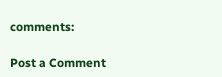comments:

Post a Comment